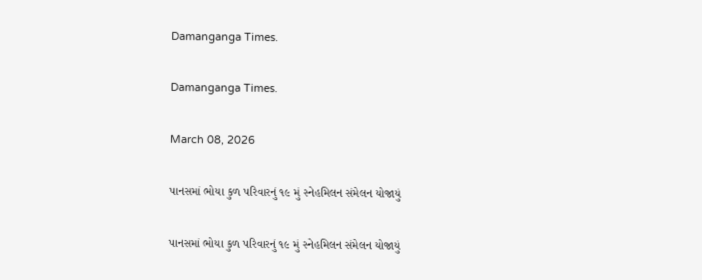Damanganga Times.

Damanganga Times.

March 08, 2026

પાનસમાં ભોયા કુળ પરિવારનું ૧૯ મું સ્નેહમિલન સંમેલન યોજાયું

પાનસમાં ભોયા કુળ પરિવારનું ૧૯ મું સ્નેહમિલન સંમેલન યોજાયું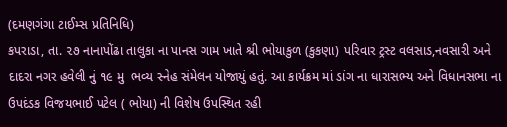(દમણગંગા ટાઈમ્સ પ્રતિનિધિ)
કપરાડા, તા. ૨૭ નાનાપોંઢા તાલુકા ના પાનસ ગામ ખાતે શ્રી ભોયાકુળ (કુકણા) પરિવાર ટ્રસ્ટ વલસાડ,નવસારી અને દાદરા નગર હવેલી નું ૧૯ મુ  ભવ્ય સ્નેહ સંમેલન યોજાયું હતું. આ કાર્યક્રમ માં ડાંગ ના ધારાસભ્ય અને વિધાનસભા ના ઉપદંડક વિજયભાઈ પટેલ ( ભોયા) ની વિશેષ ઉપસ્થિત રહી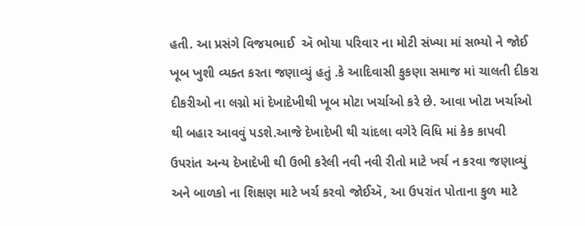હતી. આ પ્રસંગે વિજયભાઈ  ઍ ભોયા પરિવાર ના મોટી સંખ્યા માં સભ્યો ને જોઈ ખૂબ ખુશી વ્યક્ત કરતા જણાવ્યું હતું .કે આદિવાસી કુકણા સમાજ માં ચાલતી દીકરા દીકરીઓ ના લગ્નો માં દેખાદેખીથી ખૂબ મોટા ખર્ચાઓ કરે છે. આવા ખોટા ખર્ચાઓ થી બહાર આવવું પડશે.આજે દેખાદેખી થી ચાંદલા વગેરે વિધિ માં કેક કાપવી ઉપરાંત અન્ય દેખાદેખી થી ઉભી કરેલી નવી નવી રીતો માટે ખર્ચ ન કરવા જણાવ્યું અને બાળકો ના શિક્ષણ માટે ખર્ચ કરવો જોઈઍ, આ ઉપરાંત પોતાના કુળ માટે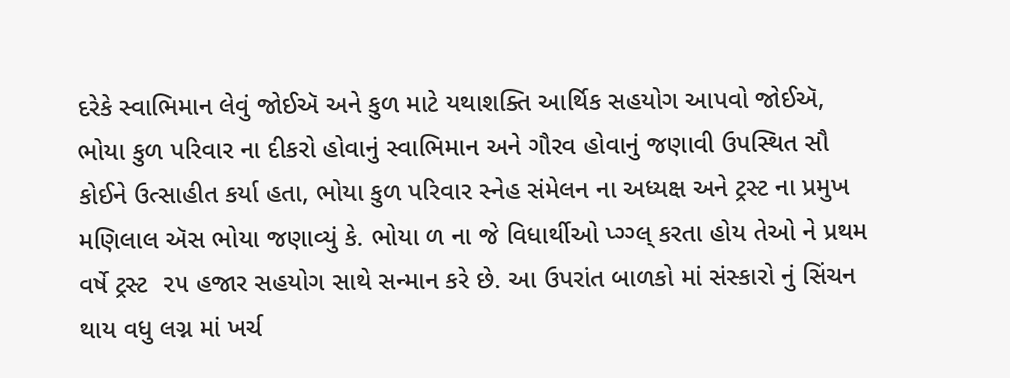દરેકે સ્વાભિમાન લેવું જોઈઍ અને કુળ માટે યથાશક્તિ આર્થિક સહયોગ આપવો જોઈઍ, ભોયા કુળ પરિવાર ના દીકરો હોવાનું સ્વાભિમાન અને ગૌરવ હોવાનું જણાવી ઉપસ્થિત સૌ કોઈને ઉત્સાહીત કર્યા હતા, ભોયા કુળ પરિવાર સ્નેહ સંમેલન ના અધ્યક્ષ અને ટ્રસ્ટ ના પ્રમુખ મણિલાલ ઍસ ભોયા જણાવ્યું કે. ભોયા ળ ના જે વિધાર્થીઓ પ્ગ્ગ્લ્ કરતા હોય તેઓ ને પ્રથમ વર્ષે ટ્રસ્ટ  ૨૫ હજાર સહયોગ સાથે સન્માન કરે છે. આ ઉપરાંત બાળકો માં સંસ્કારો નું સિંચન થાય વધુ લગ્ન માં ખર્ચ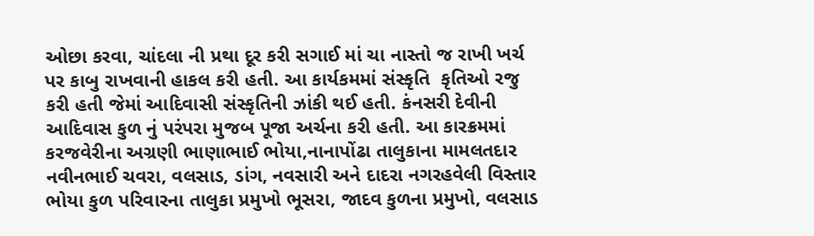ઓછા કરવા, ચાંદલા ની પ્રથા દૂર કરી સગાઈ માં ચા નાસ્તો જ રાખી ખર્ચ પર કાબુ રાખવાની હાકલ કરી હતી. આ કાર્યકમમાં સંસ્કૃતિ  કૃતિઓ રજુ કરી હતી જેમાં આદિવાસી સંસ્કૃતિની ઝાંકી થઈ હતી. કંનસરી દેવીની આદિવાસ કુળ નું પરંપરા મુજબ પૂજા અર્ચના કરી હતી. આ કારક્રમમાં કરજવેરીના અગ્રણી ભાણાભાઈ ભોયા,નાનાપોંઢા તાલુકાના મામલતદાર નવીનભાઈ ચવરા, વલસાડ, ડાંગ, નવસારી અને દાદરા નગરહવેલી વિસ્તાર ભોયા કુળ પરિવારના તાલુકા પ્રમુખો ભૂસરા, જાદવ કુળના પ્રમુખો, વલસાડ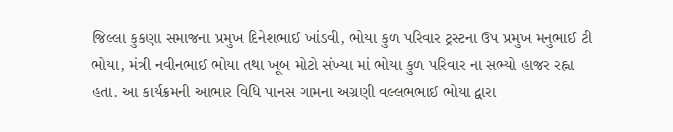જિલ્લા કુકણા સમાજના પ્રમુખ દિનેશભાઈ ખાંડવી, ભોયા કુળ પરિવાર ટ્રસ્ટના ઉપ પ્રમુખ મનુભાઈ ટી ભોયા, મંત્રી નવીનભાઈ ભોયા તથા ખૂબ મોટો સંખ્યા માં ભોયા કુળ પરિવાર ના સભ્યો હાજર રહ્ના હતા. આ કાર્યક્રમની આભાર વિધિ પાનસ ગામના અગ્રણી વલ્લભભાઈ ભોયા દ્વારા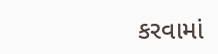કરવામાં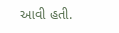આવી હતી.